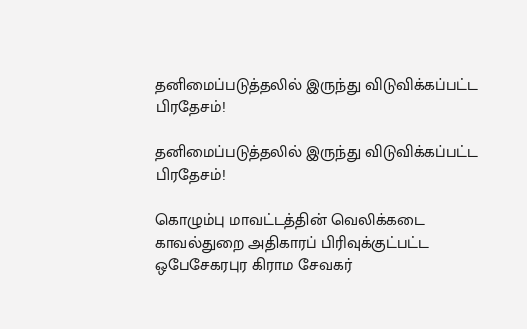தனிமைப்படுத்தலில் இருந்து விடுவிக்கப்பட்ட பிரதேசம்!

தனிமைப்படுத்தலில் இருந்து விடுவிக்கப்பட்ட பிரதேசம்!

கொழும்பு மாவட்டத்தின் வெலிக்கடை காவல்துறை அதிகாரப் பிரிவுக்குட்பட்ட ஒபேசேகரபுர கிராம சேவகர்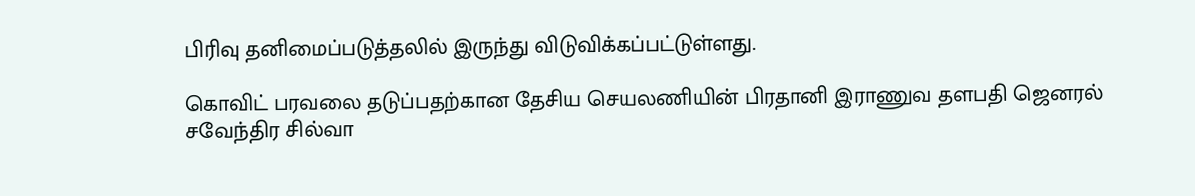பிரிவு தனிமைப்படுத்தலில் இருந்து விடுவிக்கப்பட்டுள்ளது.

கொவிட் பரவலை தடுப்பதற்கான தேசிய செயலணியின் பிரதானி இராணுவ தளபதி ஜெனரல் சவேந்திர சில்வா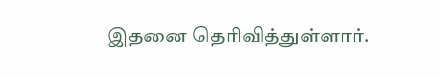இதனை தெரிவித்துள்ளார்.